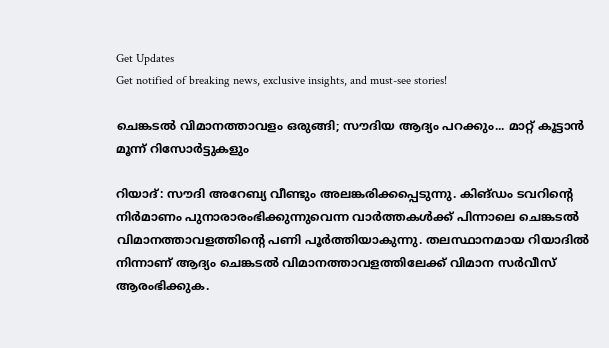Get Updates
Get notified of breaking news, exclusive insights, and must-see stories!

ചെങ്കടല്‍ വിമാനത്താവളം ഒരുങ്ങി; സൗദിയ ആദ്യം പറക്കും... മാറ്റ് കൂട്ടാന്‍ മൂന്ന് റിസോര്‍ട്ടുകളും

റിയാദ്: സൗദി അറേബ്യ വീണ്ടും അലങ്കരിക്കപ്പെടുന്നു. കിങ്ഡം ടവറിന്റെ നിര്‍മാണം പുനാരാരംഭിക്കുന്നുവെന്ന വാര്‍ത്തകള്‍ക്ക് പിന്നാലെ ചെങ്കടല്‍ വിമാനത്താവളത്തിന്റെ പണി പൂര്‍ത്തിയാകുന്നു. തലസ്ഥാനമായ റിയാദില്‍ നിന്നാണ് ആദ്യം ചെങ്കടല്‍ വിമാനത്താവളത്തിലേക്ക് വിമാന സര്‍വീസ് ആരംഭിക്കുക.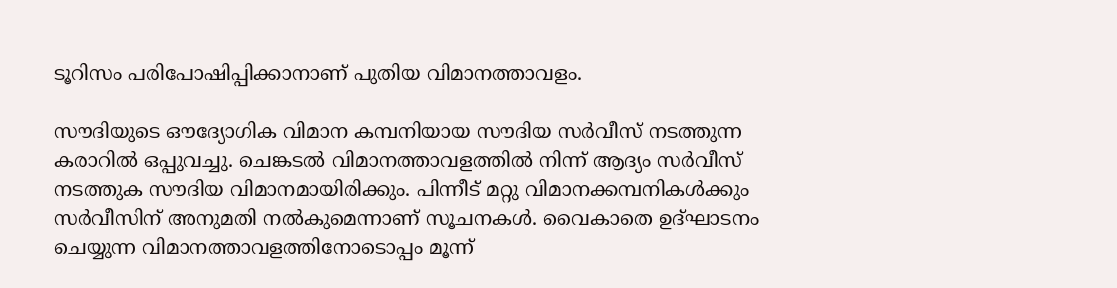ടൂറിസം പരിപോഷിപ്പിക്കാനാണ് പുതിയ വിമാനത്താവളം.

സൗദിയുടെ ഔദ്യോഗിക വിമാന കമ്പനിയായ സൗദിയ സര്‍വീസ് നടത്തുന്ന കരാറില്‍ ഒപ്പുവച്ചു. ചെങ്കടല്‍ വിമാനത്താവളത്തില്‍ നിന്ന് ആദ്യം സര്‍വീസ് നടത്തുക സൗദിയ വിമാനമായിരിക്കും. പിന്നീട് മറ്റു വിമാനക്കമ്പനികള്‍ക്കും സര്‍വീസിന് അനുമതി നല്‍കുമെന്നാണ് സൂചനകള്‍. വൈകാതെ ഉദ്ഘാടനം ചെയ്യുന്ന വിമാനത്താവളത്തിനോടൊപ്പം മൂന്ന്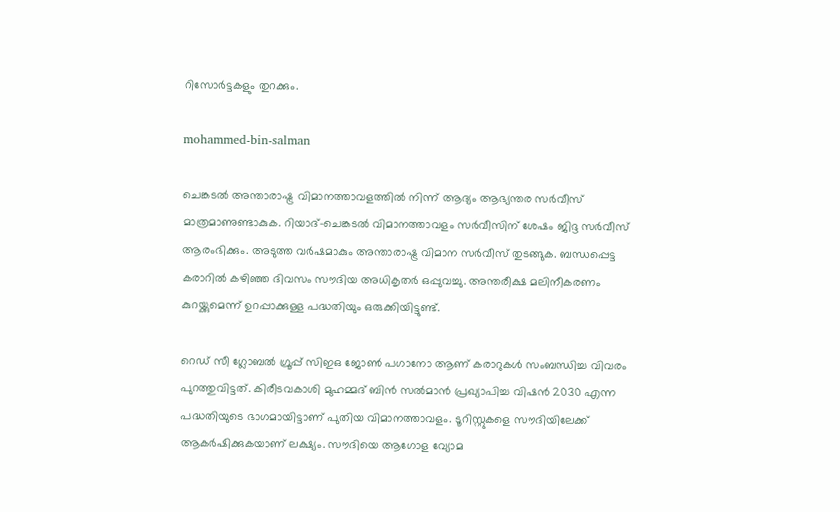റിസോര്‍ട്ടകളും തുറക്കും.

mohammed-bin-salman

ചെങ്കടല്‍ അന്താരാഷ്ട്ര വിമാനത്താവളത്തില്‍ നിന്ന് ആദ്യം ആഭ്യന്തര സര്‍വീസ് മാത്രമാണുണ്ടാകുക. റിയാദ്-ചെങ്കടല്‍ വിമാനത്താവളം സര്‍വീസിന് ശേഷം ജിദ്ദ സര്‍വീസ് ആരംഭിക്കും. അടുത്ത വര്‍ഷമാകും അന്താരാഷ്ട്ര വിമാന സര്‍വീസ് തുടങ്ങുക. ബന്ധപ്പെട്ട കരാറില്‍ കഴിഞ്ഞ ദിവസം സൗദിയ അധികൃതര്‍ ഒപ്പുവച്ചു. അന്തരീക്ഷ മലിനീകരണം കുറയ്ക്കുമെന്ന് ഉറപ്പാക്കുള്ള പദ്ധതിയും ഒരുക്കിയിട്ടുണ്ട്.

റെഡ് സീ ഗ്ലോബല്‍ ഗ്രൂപ്പ് സിഇഒ ജോണ്‍ പഗാനോ ആണ് കരാറുകള്‍ സംബന്ധിച്ച വിവരം പുറത്തുവിട്ടത്. കിരീടവകാശി മുഹമ്മദ് ബിന്‍ സല്‍മാന്‍ പ്രഖ്യാപിച്ച വിഷന്‍ 2030 എന്ന പദ്ധതിയുടെ ഭാഗമായിട്ടാണ് പുതിയ വിമാനത്താവളം. ടൂറിസ്റ്റുകളെ സൗദിയിലേക്ക് ആകര്‍ഷിക്കുകയാണ് ലക്ഷ്യം. സൗദിയെ ആഗോള വ്യോമ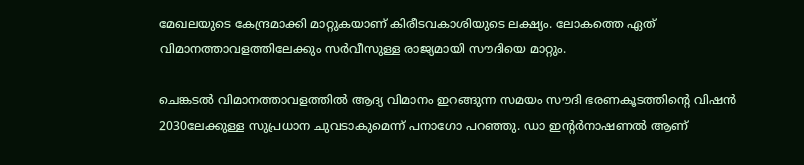മേഖലയുടെ കേന്ദ്രമാക്കി മാറ്റുകയാണ് കിരീടവകാശിയുടെ ലക്ഷ്യം. ലോകത്തെ ഏത് വിമാനത്താവളത്തിലേക്കും സര്‍വീസുള്ള രാജ്യമായി സൗദിയെ മാറ്റും.

ചെങ്കടല്‍ വിമാനത്താവളത്തില്‍ ആദ്യ വിമാനം ഇറങ്ങുന്ന സമയം സൗദി ഭരണകൂടത്തിന്റെ വിഷന്‍ 2030ലേക്കുള്ള സുപ്രധാന ചുവടാകുമെന്ന് പനാഗോ പറഞ്ഞു. ഡാ ഇന്റര്‍നാഷണല്‍ ആണ്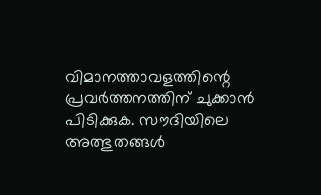വിമാനത്താവളത്തിന്റെ പ്രവര്‍ത്തനത്തിന് ചുക്കാന്‍ പിടിക്കുക. സൗദിയിലെ അത്ഭുതങ്ങള്‍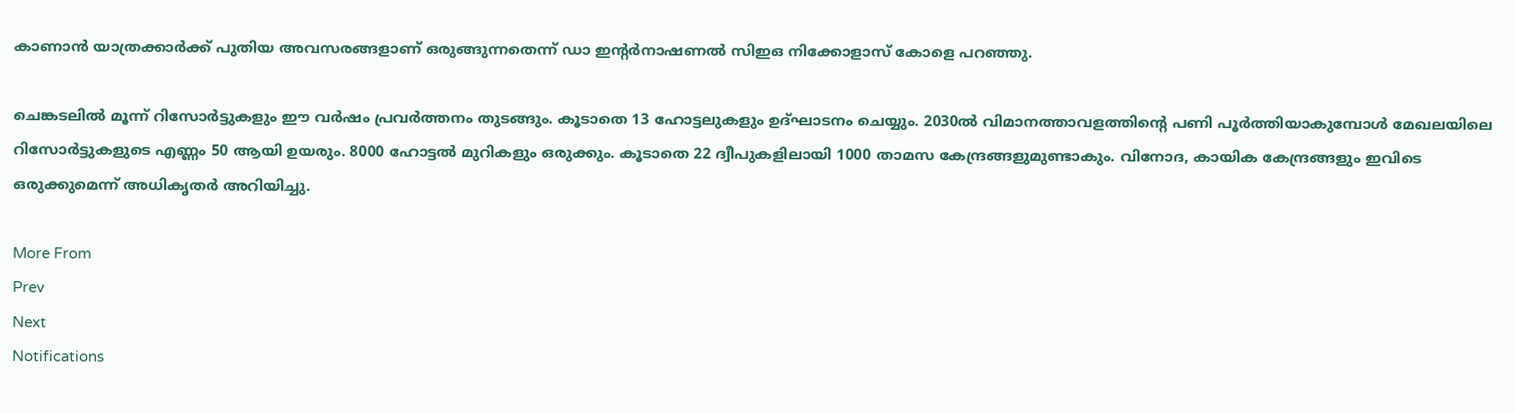കാണാന്‍ യാത്രക്കാര്‍ക്ക് പുതിയ അവസരങ്ങളാണ് ഒരുങ്ങുന്നതെന്ന് ഡാ ഇന്റര്‍നാഷണല്‍ സിഇഒ നിക്കോളാസ് കോളെ പറഞ്ഞു.

ചെങ്കടലില്‍ മൂന്ന് റിസോര്‍ട്ടുകളും ഈ വര്‍ഷം പ്രവര്‍ത്തനം തുടങ്ങും. കൂടാതെ 13 ഹോട്ടലുകളും ഉദ്ഘാടനം ചെയ്യും. 2030ല്‍ വിമാനത്താവളത്തിന്റെ പണി പൂര്‍ത്തിയാകുമ്പോള്‍ മേഖലയിലെ റിസോര്‍ട്ടുകളുടെ എണ്ണം 50 ആയി ഉയരും. 8000 ഹോട്ടല്‍ മുറികളും ഒരുക്കും. കൂടാതെ 22 ദ്വീപുകളിലായി 1000 താമസ കേന്ദ്രങ്ങളുമുണ്ടാകും. വിനോദ, കായിക കേന്ദ്രങ്ങളും ഇവിടെ ഒരുക്കുമെന്ന് അധികൃതര്‍ അറിയിച്ചു.

More From
Prev
Next
Notifications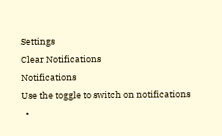Settings
Clear Notifications
Notifications
Use the toggle to switch on notifications
  •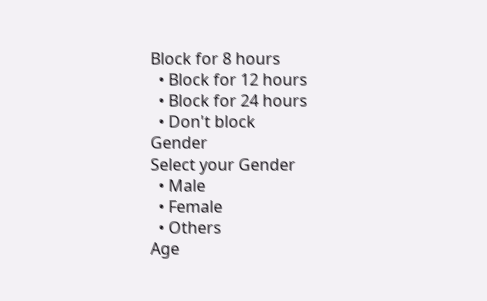Block for 8 hours
  • Block for 12 hours
  • Block for 24 hours
  • Don't block
Gender
Select your Gender
  • Male
  • Female
  • Others
Age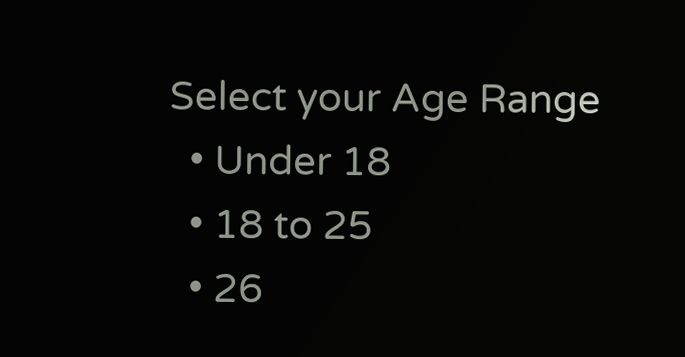Select your Age Range
  • Under 18
  • 18 to 25
  • 26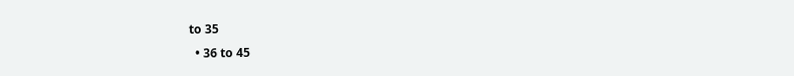to 35
  • 36 to 45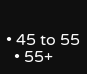• 45 to 55
  • 55+